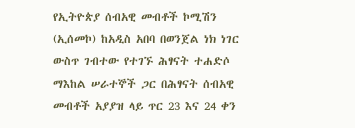የኢትዮጵያ ሰብአዊ መብቶች ኮሚሽን (ኢሰመኮ) ከአዲስ አበባ በወንጀል ነክ ነገር ውስጥ ገብተው የተገኙ ሕፃናት ተሐድሶ ማእከል ሠራተኞች ጋር በሕፃናት ሰብአዊ መብቶች አያያዝ ላይ ጥር 23 እና 24 ቀን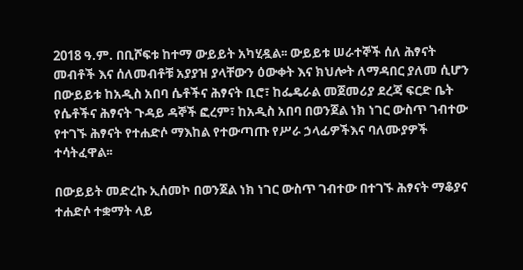2018 ዓ.ም. በቢሾፍቱ ከተማ ውይይት አካሂዷል፡፡ ውይይቱ ሠራተኞች ሰለ ሕፃናት መብቶች እና ሰለመብቶቹ አያያዝ ያላቸውን ዕውቀት እና ክህሎት ለማዳበር ያለመ ሲሆን በውይይቱ ከአዲስ አበባ ሴቶችና ሕፃናት ቢሮ፣ ከፌዴራል መጀመሪያ ደረጃ ፍርድ ቤት የሴቶችና ሕፃናት ጉዳይ ዳኞች ፎረም፣ ከአዲስ አበባ በወንጀል ነክ ነገር ውስጥ ገብተው የተገኙ ሕፃናት የተሐድሶ ማእከል የተውጣጡ የሥራ ኃላፊዎችእና ባለሙያዎች ተሳትፈዋል፡፡

በውይይት መድረኩ ኢሰመኮ በወንጀል ነክ ነገር ውስጥ ገብተው በተገኙ ሕፃናት ማቆያና ተሐድሶ ተቋማት ላይ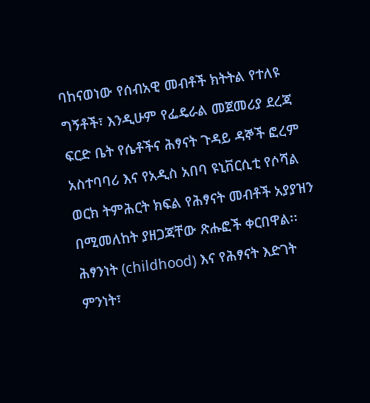ባከናወነው የሰብአዊ መብቶች ክትትል የተለዩ ግኝቶች፣ እንዲሁም የፌዴራል መጀመሪያ ደረጃ ፍርድ ቤት የሴቶችና ሕፃናት ጉዳይ ዳኞች ፎረም አስተባባሪ እና የአዲስ አበባ ዩኒቨርሲቲ የሶሻል ወርክ ትምሕርት ክፍል የሕፃናት መብቶች አያያዝን በሚመለከት ያዘጋጃቸው ጽሑፎች ቀርበዋል፡፡ ሕፃንነት (childhood) እና የሕፃናት እድገት ምንነት፣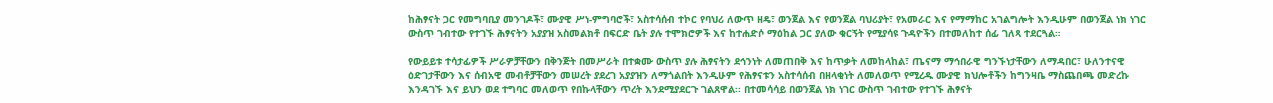ከሕፃናት ጋር የመግባቢያ መንገዶች፣ ሙያዊ ሥነ-ምግባሮች፣ አስተሳሰብ ተኮር የባህሪ ለውጥ ዘዴ፣ ወንጀል እና የወንጀል ባህሪያት፣ የአመራር እና የማማከር አገልግሎት እንዲሁም በወንጀል ነክ ነገር ውስጥ ገብተው የተገኙ ሕፃናትን አያያዝ አስመልክቶ በፍርድ ቤት ያሉ ተሞክሮዎች እና ከተሐድሶ ማዕከል ጋር ያለው ቁርኝት የሚያሳዩ ጉዳዮችን በተመለከተ ሰፊ ገለጻ ተደርጓል።

የውይይቱ ተሳታፊዎች ሥራዎቻቸውን በቅንጅት በመሥራት በተቋሙ ውስጥ ያሉ ሕፃናትን ደኅንነት ለመጠበቅ እና ከጥቃት ለመከላከል፣ ጤናማ ማኅበራዊ ግንኙነታቸውን ለማዳበር፣ ሁለንተናዊ ዕድገታቸውን እና ሰብአዊ መብቶቻቸውን መሠረት ያደረገ አያያዝን ለማጎልበት እንዲሁም የሕፃናቱን አስተሳሰብ በዘላቂነት ለመለወጥ የሚረዱ ሙያዊ ክህሎቶችን ከግንዛቤ ማስጨበጫ መድረኩ እንዳገኙ እና ይህን ወደ ተግባር መለወጥ የበኩላቸውን ጥረት እንደሚያደርጉ ገልጸዋል፡፡ በተመሳሳይ በወንጀል ነክ ነገር ውስጥ ገብተው የተገኙ ሕፃናት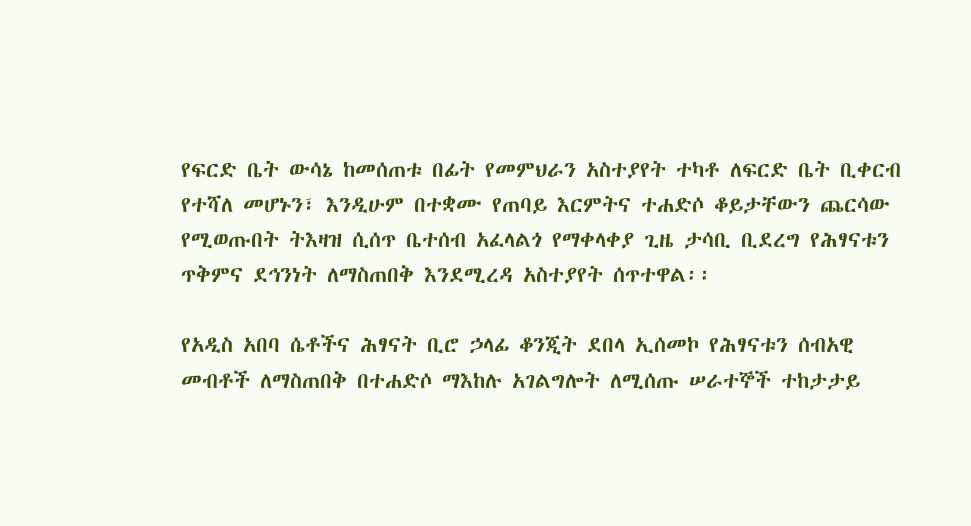የፍርድ ቤት ውሳኔ ከመሰጠቱ በፊት የመምህራን አስተያየት ተካቶ ለፍርድ ቤት ቢቀርብ የተሻለ መሆኑን፣ እንዲሁም በተቋሙ የጠባይ እርምትና ተሐድሶ ቆይታቸውን ጨርሳው የሚወጡበት ትእዛዝ ሲሰጥ ቤተሰብ አፈላልጎ የማቀላቀያ ጊዜ ታሳቢ ቢደረግ የሕፃናቱን ጥቅምና ደኅንነት ለማስጠበቅ እንደሚረዳ አስተያየት ሰጥተዋል፡፡

የአዲስ አበባ ሴቶችና ሕፃናት ቢሮ ኃላፊ ቆንጂት ደበላ ኢሰመኮ የሕፃናቱን ሰብአዊ መብቶች ለማስጠበቅ በተሐድሶ ማእከሉ አገልግሎት ለሚሰጡ ሠራተኞች ተከታታይ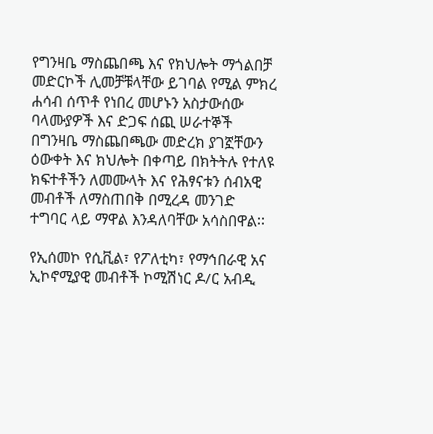የግንዛቤ ማስጨበጫ እና የክህሎት ማጎልበቻ መድርኮች ሊመቻቹላቸው ይገባል የሚል ምክረ ሐሳብ ሰጥቶ የነበረ መሆኑን አስታውሰው ባላሙያዎች እና ድጋፍ ሰጪ ሠራተኞች በግንዛቤ ማስጨበጫው መድረክ ያገኟቸውን ዕውቀት እና ክህሎት በቀጣይ በክትትሉ የተለዩ ክፍተቶችን ለመሙላት እና የሕፃናቱን ሰብአዊ መብቶች ለማስጠበቅ በሚረዳ መንገድ ተግባር ላይ ማዋል እንዳለባቸው አሳስበዋል፡፡

የኢሰመኮ የሲቪል፣ የፖለቲካ፣ የማኅበራዊ አና ኢኮኖሚያዊ መብቶች ኮሚሽነር ዶ/ር አብዲ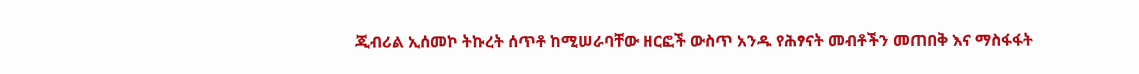ጂብሪል ኢሰመኮ ትኩረት ሰጥቶ ከሚሠራባቸው ዘርፎች ውስጥ አንዱ የሕፃናት መብቶችን መጠበቅ እና ማስፋፋት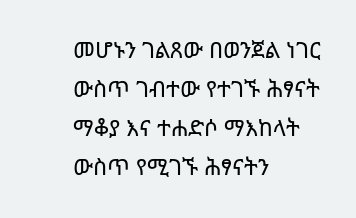መሆኑን ገልጸው በወንጀል ነገር ውስጥ ገብተው የተገኙ ሕፃናት ማቆያ እና ተሐድሶ ማእከላት ውስጥ የሚገኙ ሕፃናትን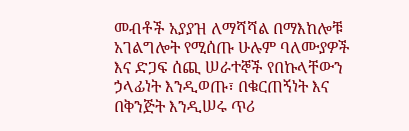መብቶች አያያዝ ለማሻሻል በማእከሎቹ አገልግሎት የሚሰጡ ሁሉም ባለሙያዎች እና ድጋፍ ሰጪ ሠራተኞች የበኩላቸውን ኃላፊነት እንዲወጡ፣ በቁርጠኝነት እና በቅንጅት እንዲሠሩ ጥሪ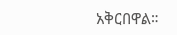አቅርበዋል።